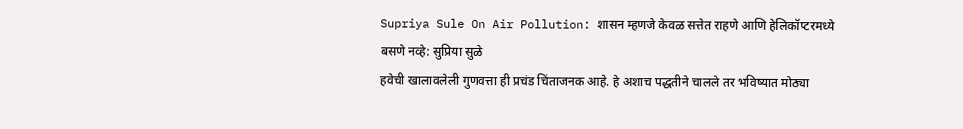Supriya Sule On Air Pollution: शासन म्हणजे केवळ सत्तेत राहणे आणि हेलिकॉप्टरमध्ये बसणे नव्हे: सुप्रिया सुळे
हवेची खालावलेली गुणवत्ता ही प्रचंड चिंताजनक आहे. हे अशाच पद्धतीने चालले तर भविष्यात मोठ्या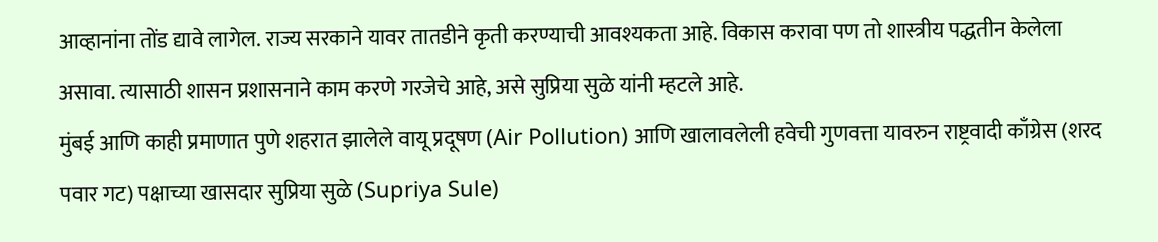आव्हानांना तोंड द्यावे लागेल. राज्य सरकाने यावर तातडीने कृती करण्याची आवश्यकता आहे. विकास करावा पण तो शास्त्रीय पद्धतीन केलेला असावा. त्यासाठी शासन प्रशासनाने काम करणे गरजेचे आहे, असे सुप्रिया सुळे यांनी म्हटले आहे.
मुंबई आणि काही प्रमाणात पुणे शहरात झालेले वायू प्रदूषण (Air Pollution) आणि खालावलेली हवेची गुणवत्ता यावरुन राष्ट्रवादी काँग्रेस (शरद पवार गट) पक्षाच्या खासदार सुप्रिया सुळे (Supriya Sule)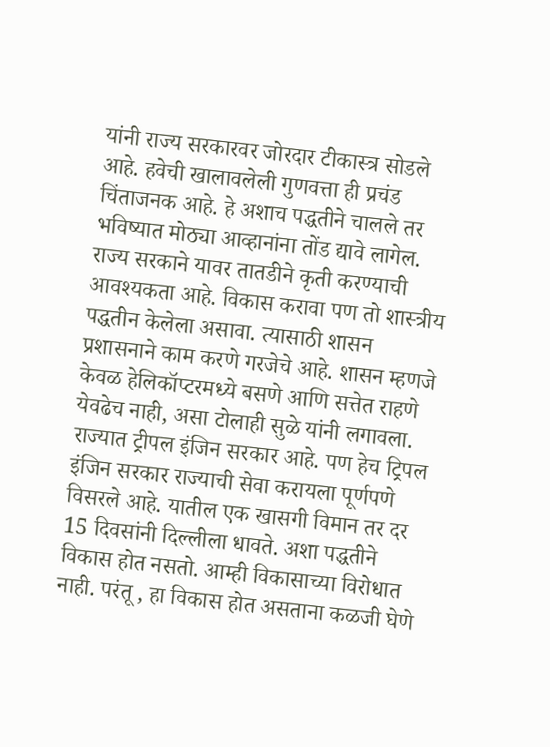यांनी राज्य सरकारवर जोरदार टीकास्त्र सोडले आहे. हवेची खालावलेली गुणवत्ता ही प्रचंड चिंताजनक आहे. हे अशाच पद्धतीने चालले तर भविष्यात मोठ्या आव्हानांना तोंड द्यावे लागेल. राज्य सरकाने यावर तातडीने कृती करण्याची आवश्यकता आहे. विकास करावा पण तो शास्त्रीय पद्धतीन केलेला असावा. त्यासाठी शासन प्रशासनाने काम करणे गरजेचे आहे. शासन म्हणजे केवळ हेलिकॉप्टरमध्ये बसणे आणि सत्तेत राहणे येवढेच नाही, असा टोलाही सुळे यांनी लगावला.
राज्यात ट्रीपल इंजिन सरकार आहे. पण हेच ट्रिपल इंजिन सरकार राज्याची सेवा करायला पूर्णपणे विसरले आहे. यातील एक खासगी विमान तर दर 15 दिवसांनी दिल्लीला धावते. अशा पद्धतीने विकास होत नसतो. आम्ही विकासाच्या विरोधात नाही. परंतू , हा विकास होत असताना कळजी घेणे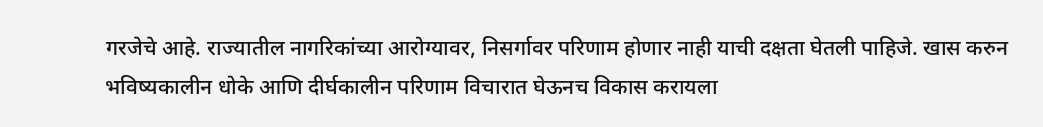गरजेचे आहे. राज्यातील नागरिकांच्या आरोग्यावर, निसर्गावर परिणाम होणार नाही याची दक्षता घेतली पाहिजे. खास करुन भविष्यकालीन धोके आणि दीर्घकालीन परिणाम विचारात घेऊनच विकास करायला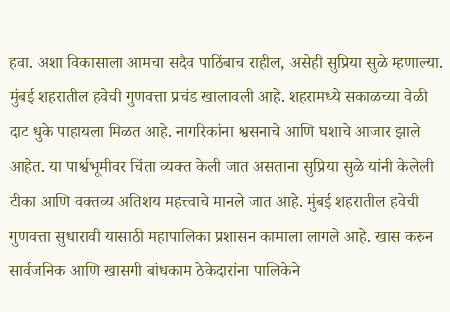हवा. अशा विकासाला आमचा सदैव पाठिंबाच राहील, असेही सुप्रिया सुळे म्हणाल्या.
मुंबई शहरातील हवेची गुणवत्ता प्रचंड खालावली आहे. शहरामध्ये सकाळच्या वेळी दाट धुके पाहायला मिळत आहे. नागरिकांना श्वसनाचे आणि घशाचे आजार झाले आहेत. या पार्श्वभूमीवर चिंता व्यक्त केली जात असताना सुप्रिया सुळे यांनी केलेली टीका आणि वक्तव्य अतिशय महत्त्वाचे मानले जात आहे. मुंबई शहरातील हवेची गुणवत्ता सुधारावी यासाठी महापालिका प्रशासन कामाला लागले आहे. खास करुन सार्वजनिक आणि खासगी बांधकाम ठेकेदारांना पालिकेने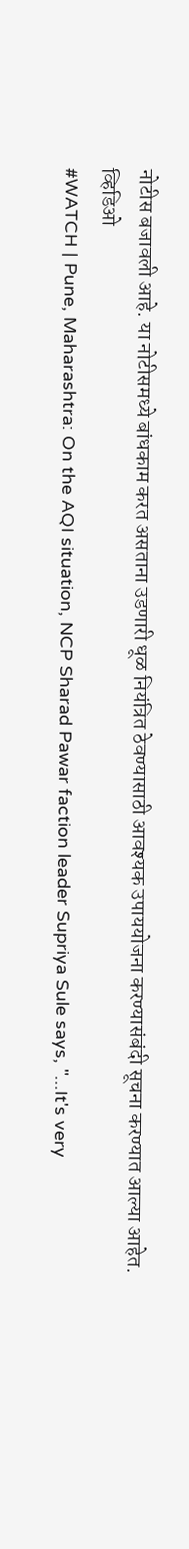नोटीस बजावली आहे. या नोटीसमध्ये बांधकाम करत असताना उडणारी धूळ नियंत्रित ठेवण्यासाठी आवश्यक उपाययोजना करण्यासंबंदी सूचना करण्यात आल्या आहेत.
व्हिडिओ
#WATCH | Pune, Maharashtra: On the AQI situation, NCP Sharad Pawar faction leader Supriya Sule says, "...It's very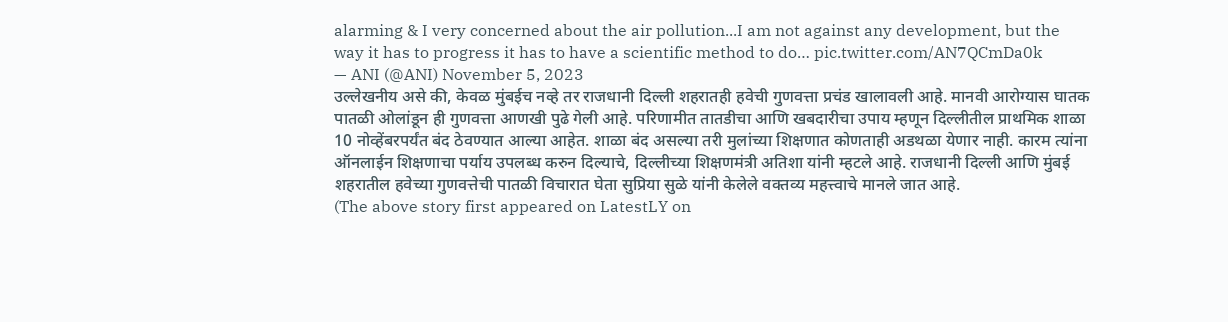alarming & I very concerned about the air pollution...I am not against any development, but the way it has to progress it has to have a scientific method to do… pic.twitter.com/AN7QCmDa0k
— ANI (@ANI) November 5, 2023
उल्लेखनीय असे की, केवळ मुंबईच नव्हे तर राजधानी दिल्ली शहरातही हवेची गुणवत्ता प्रचंड खालावली आहे. मानवी आरोग्यास घातक पातळी ओलांडून ही गुणवत्ता आणखी पुढे गेली आहे. परिणामीत तातडीचा आणि खबदारीचा उपाय म्हणून दिल्लीतील प्राथमिक शाळा 10 नोव्हेंबरपर्यंत बंद ठेवण्यात आल्या आहेत. शाळा बंद असल्या तरी मुलांच्या शिक्षणात कोणताही अडथळा येणार नाही. कारम त्यांना ऑनलाईन शिक्षणाचा पर्याय उपलब्ध करुन दिल्याचे, दिल्लीच्या शिक्षणमंत्री अतिशा यांनी म्हटले आहे. राजधानी दिल्ली आणि मुंबई शहरातील हवेच्या गुणवत्तेची पातळी विचारात घेता सुप्रिया सुळे यांनी केलेले वक्तव्य महत्त्वाचे मानले जात आहे.
(The above story first appeared on LatestLY on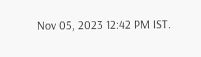Nov 05, 2023 12:42 PM IST.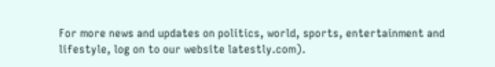For more news and updates on politics, world, sports, entertainment and lifestyle, log on to our website latestly.com).